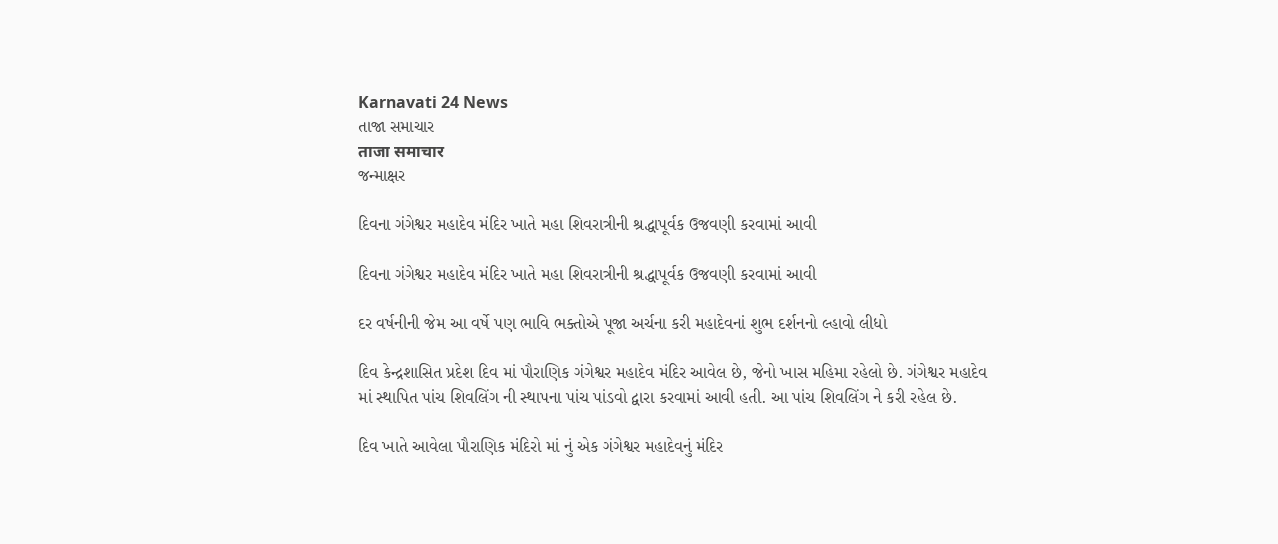Karnavati 24 News
તાજા સમાચાર
ताजा समाचार
જન્માક્ષર

દિવના ગંગેશ્વર મહાદેવ મંદિર ખાતે મહા શિવરાત્રીની શ્રદ્ધાપૂર્વક ઉજવણી કરવામાં આવી

દિવના ગંગેશ્વર મહાદેવ મંદિર ખાતે મહા શિવરાત્રીની શ્રદ્ધાપૂર્વક ઉજવણી કરવામાં આવી

દર વર્ષનીની જેમ આ વર્ષે પણ ભાવિ ભક્તોએ પૂજા અર્ચના કરી મહાદેવનાં શુભ દર્શનનો લ્હાવો લીધો

દિવ કેન્દ્રશાસિત પ્રદેશ દિવ માં પૌરાણિક ગંગેશ્વર મહાદેવ મંદિર આવેલ છે, જેનો ખાસ મહિમા રહેલો છે. ગંગેશ્વર મહાદેવ માં સ્થાપિત પાંચ શિવલિંગ ની સ્થાપના પાંચ પાંડવો દ્વારા કરવામાં આવી હતી. આ પાંચ શિવલિંગ ને કરી રહેલ છે.

દિવ ખાતે આવેલા પૌરાણિક મંદિરો માં નું એક ગંગેશ્વર મહાદેવનું મંદિર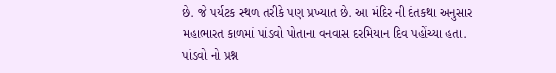છે. જે પર્યટક સ્થળ તરીકે પણ પ્રખ્યાત છે. આ મંદિર ની દંતકથા અનુસાર મહાભારત કાળમાં પાંડવો પોતાના વનવાસ દરમિયાન દિવ પહોંચ્યા હતા. પાંડવો નો પ્રશ્ન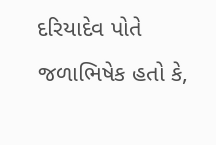દરિયાદેવ પોતે જળાભિષેક હતો કે,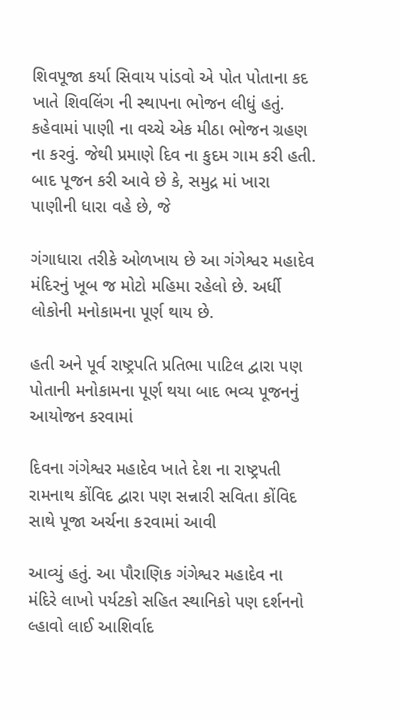શિવપૂજા કર્યા સિવાય પાંડવો એ પોત પોતાના કદ ખાતે શિવલિંગ ની સ્થાપના ભોજન લીધું હતું. કહેવામાં પાણી ના વચ્ચે એક મીઠા ભોજન ગ્રહણ ના કરવું. જેથી પ્રમાણે દિવ ના કુદમ ગામ કરી હતી. બાદ પૂજન કરી આવે છે કે, સમુદ્ર માં ખારા પાણીની ધારા વહે છે, જે

ગંગાધારા તરીકે ઓળખાય છે આ ગંગેશ્વ૨ મહાદેવ મંદિરનું ખૂબ જ મોટો મહિમા રહેલો છે. અર્ધી લોકોની મનોકામના પૂર્ણ થાય છે.

હતી અને પૂર્વ રાષ્ટ્રપતિ પ્રતિભા પાટિલ દ્વારા પણ પોતાની મનોકામના પૂર્ણ થયા બાદ ભવ્ય પૂજનનું આયોજન કરવામાં

દિવના ગંગેશ્વર મહાદેવ ખાતે દેશ ના રાષ્ટ્રપતી રામનાથ કોંવિદ દ્વારા પણ સન્નારી સવિતા કોંવિદ સાથે પૂજા અર્ચના ક૨વામાં આવી

આવ્યું હતું. આ પૌરાણિક ગંગેશ્વર મહાદેવ ના મંદિરે લાખો પર્યટકો સહિત સ્થાનિકો પણ દર્શનનો લ્હાવો લાઈ આશિર્વાદ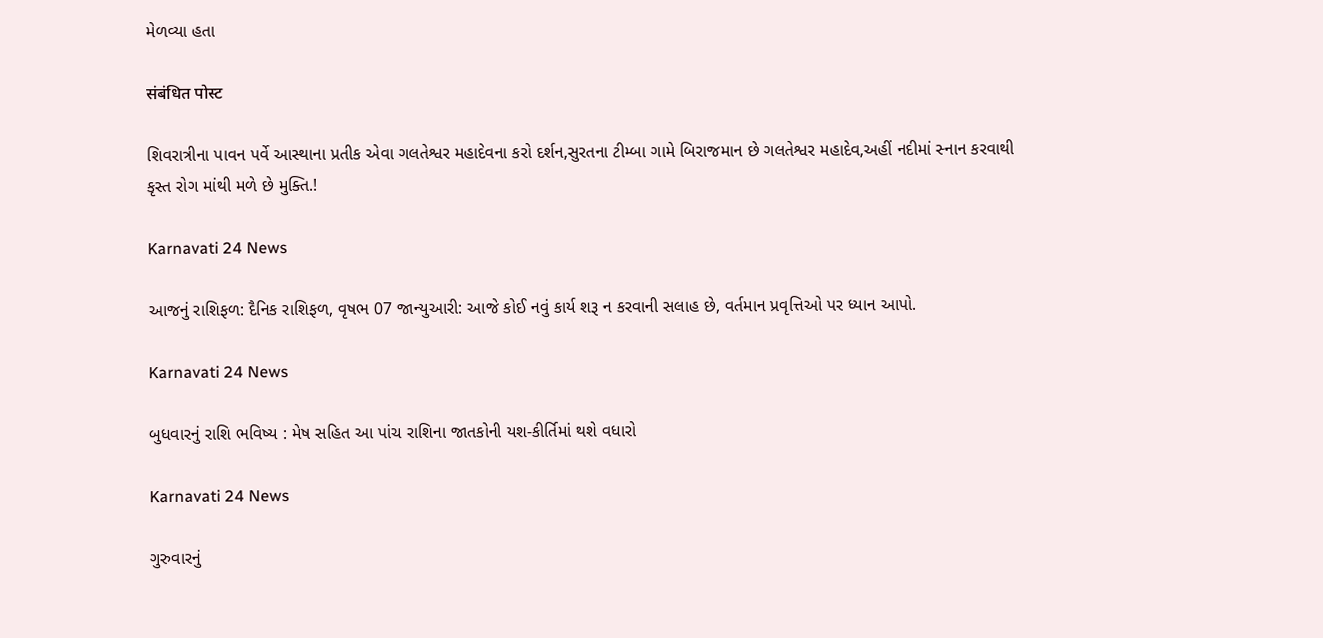મેળવ્યા હતા

संबंधित पोस्ट

શિવરાત્રીના પાવન પર્વે આસ્થાના પ્રતીક એવા ગલતેશ્વર મહાદેવના કરો દર્શન,સુરતના ટીમ્બા ગામે બિરાજમાન છે ગલતેશ્વર મહાદેવ,અહીં નદીમાં સ્નાન કરવાથી કૃસ્ત રોગ માંથી મળે છે મુક્તિ.!

Karnavati 24 News

આજનું રાશિફળ: દૈનિક રાશિફળ, વૃષભ 07 જાન્યુઆરી: આજે કોઈ નવું કાર્ય શરૂ ન કરવાની સલાહ છે, વર્તમાન પ્રવૃત્તિઓ પર ધ્યાન આપો.

Karnavati 24 News

બુધવારનું રાશિ ભવિષ્ય : મેષ સહિત આ પાંચ રાશિના જાતકોની યશ-કીર્તિમાં થશે વધારો

Karnavati 24 News

ગુરુવારનું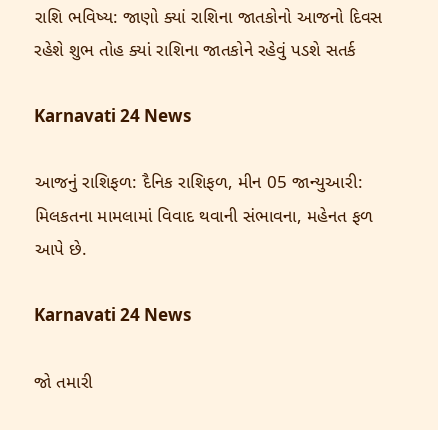રાશિ ભવિષ્ય: જાણો ક્યાં રાશિના જાતકોનો આજનો દિવસ રહેશે શુભ તોહ ક્યાં રાશિના જાતકોને રહેવું પડશે સતર્ક

Karnavati 24 News

આજનું રાશિફળ: દૈનિક રાશિફળ, મીન 05 જાન્યુઆરી: મિલકતના મામલામાં વિવાદ થવાની સંભાવના, મહેનત ફળ આપે છે.

Karnavati 24 News

જો તમારી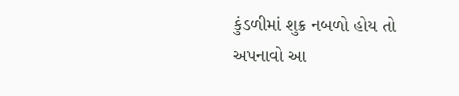કુંડળીમાં શુક્ર નબળો હોય તો અપનાવો આ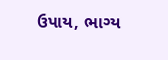ઉપાય, ભાગ્ય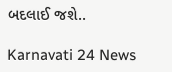બદલાઈ જશે..

Karnavati 24 News